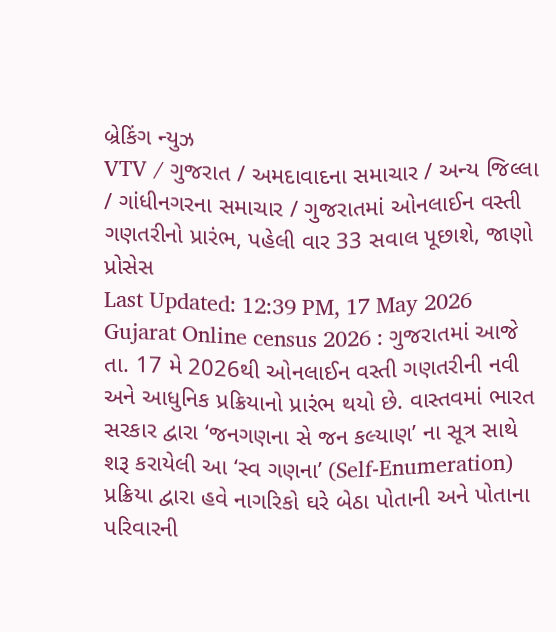બ્રેકિંગ ન્યુઝ
VTV / ગુજરાત / અમદાવાદના સમાચાર / અન્ય જિલ્લા / ગાંધીનગરના સમાચાર / ગુજરાતમાં ઓનલાઈન વસ્તી ગણતરીનો પ્રારંભ, પહેલી વાર 33 સવાલ પૂછાશે, જાણો પ્રોસેસ
Last Updated: 12:39 PM, 17 May 2026
Gujarat Online census 2026 : ગુજરાતમાં આજે તા. 17 મે 2026થી ઓનલાઈન વસ્તી ગણતરીની નવી અને આધુનિક પ્રક્રિયાનો પ્રારંભ થયો છે. વાસ્તવમાં ભારત સરકાર દ્વારા ‘જનગણના સે જન કલ્યાણ’ ના સૂત્ર સાથે શરૂ કરાયેલી આ ‘સ્વ ગણના’ (Self-Enumeration) પ્રક્રિયા દ્વારા હવે નાગરિકો ઘરે બેઠા પોતાની અને પોતાના પરિવારની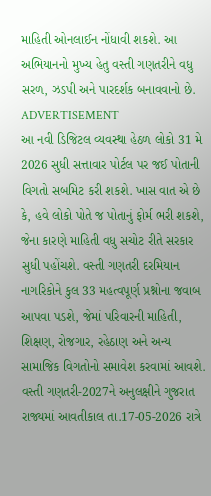માહિતી ઓનલાઈન નોંધાવી શકશે. આ અભિયાનનો મુખ્ય હેતુ વસ્તી ગણતરીને વધુ સરળ, ઝડપી અને પારદર્શક બનાવવાનો છે.
ADVERTISEMENT
આ નવી ડિજિટલ વ્યવસ્થા હેઠળ લોકો 31 મે 2026 સુધી સત્તાવાર પોર્ટલ પર જઈ પોતાની વિગતો સબમિટ કરી શકશે. ખાસ વાત એ છે કે, હવે લોકો પોતે જ પોતાનું ફોર્મ ભરી શકશે, જેના કારણે માહિતી વધુ સચોટ રીતે સરકાર સુધી પહોંચશે. વસ્તી ગણતરી દરમિયાન નાગરિકોને કુલ 33 મહત્વપૂર્ણ પ્રશ્નોના જવાબ આપવા પડશે, જેમાં પરિવારની માહિતી, શિક્ષણ, રોજગાર, રહેઠાણ અને અન્ય સામાજિક વિગતોનો સમાવેશ કરવામાં આવશે.
વસ્તી ગણતરી-2027ને અનુલક્ષીને ગુજરાત રાજ્યમાં આવતીકાલ તા.17-05-2026 રાત્રે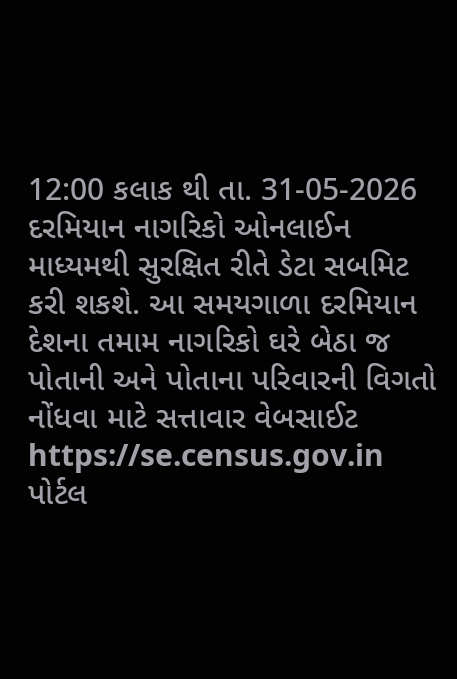12:00 કલાક થી તા. 31-05-2026 દરમિયાન નાગરિકો ઓનલાઈન માધ્યમથી સુરક્ષિત રીતે ડેટા સબમિટ કરી શકશે. આ સમયગાળા દરમિયાન દેશના તમામ નાગરિકો ઘરે બેઠા જ પોતાની અને પોતાના પરિવારની વિગતો નોંધવા માટે સત્તાવાર વેબસાઈટ https://se.census.gov.in પોર્ટલ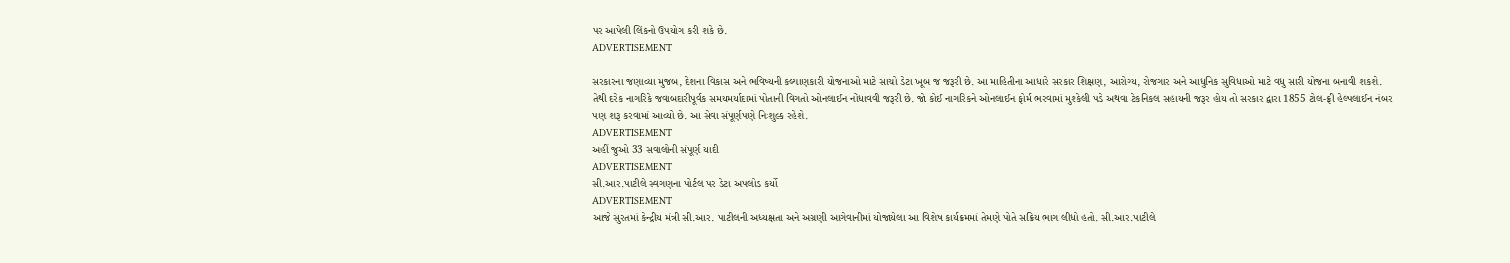પર આપેલી લિંકનો ઉપયોગ કરી શકે છે.
ADVERTISEMENT

સરકારના જણાવ્યા મુજબ, દેશના વિકાસ અને ભવિષ્યની કલ્યાણકારી યોજનાઓ માટે સાચો ડેટા ખૂબ જ જરૂરી છે. આ માહિતીના આધારે સરકાર શિક્ષણ, આરોગ્ય, રોજગાર અને આધુનિક સુવિધાઓ માટે વધુ સારી યોજના બનાવી શકશે. તેથી દરેક નાગરિકે જવાબદારીપૂર્વક સમયમર્યાદામાં પોતાની વિગતો ઓનલાઈન નોંધાવવી જરૂરી છે. જો કોઈ નાગરિકને ઓનલાઈન ફોર્મ ભરવામાં મુશ્કેલી પડે અથવા ટેકનિકલ સહાયની જરૂર હોય તો સરકાર દ્વારા 1855 ટોલ-ફ્રી હેલ્પલાઈન નંબર પણ શરૂ કરવામાં આવ્યો છે. આ સેવા સંપૂર્ણપણે નિઃશુલ્ક રહેશે.
ADVERTISEMENT
અહીં જુઓ 33 સવાલોની સંપૂર્ણ યાદી
ADVERTISEMENT
સી.આર.પાટીલે સ્વગણના પોર્ટલ પર ડેટા અપલોડ કર્યો
ADVERTISEMENT
આજે સુરતમાં કેન્દ્રીય મંત્રી સી.આર. પાટીલની અધ્યક્ષતા અને અગ્રણી આગેવાનીમાં યોજાયેલા આ વિશેષ કાર્યક્રમમાં તેમણે પોતે સક્રિય ભાગ લીધો હતો. સી.આર.પાટીલે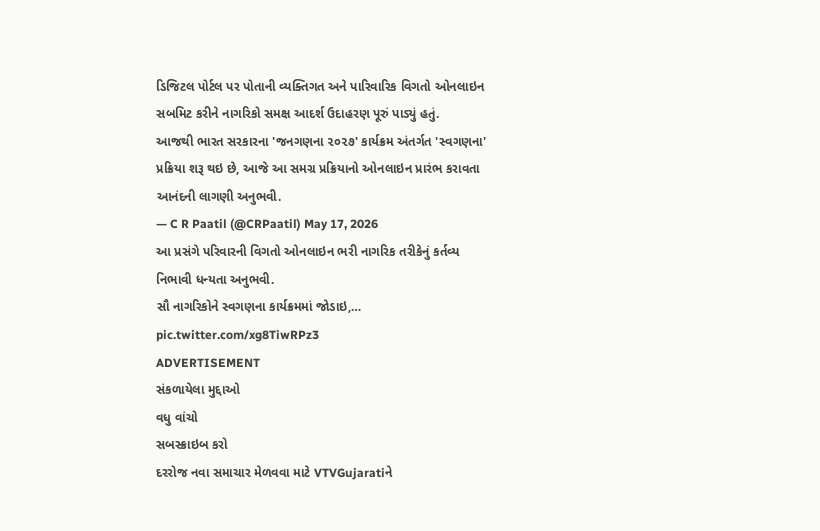ડિજિટલ પોર્ટલ પર પોતાની વ્યક્તિગત અને પારિવારિક વિગતો ઓનલાઇન સબમિટ કરીને નાગરિકો સમક્ષ આદર્શ ઉદાહરણ પૂરું પાડ્યું હતું.
આજથી ભારત સરકારના 'જનગણના ૨૦૨૭' કાર્યક્રમ અંતર્ગત 'સ્વગણના' પ્રક્રિયા શરૂ થઇ છે, આજે આ સમગ્ર પ્રક્રિયાનો ઓનલાઇન પ્રારંભ કરાવતા આનંદની લાગણી અનુભવી.
— C R Paatil (@CRPaatil) May 17, 2026
આ પ્રસંગે પરિવારની વિગતો ઓનલાઇન ભરી નાગરિક તરીકેનું કર્તવ્ય નિભાવી ધન્યતા અનુભવી.
સૌ નાગરિકોને સ્વગણના કાર્યક્રમમાં જોડાઇ,… pic.twitter.com/xg8TiwRPz3
ADVERTISEMENT
સંકળાયેલા મુદ્દાઓ
વધુ વાંચો
સબસ્ક્રાઇબ કરો
દરરોજ નવા સમાચાર મેળવવા માટે VTVGujaratiને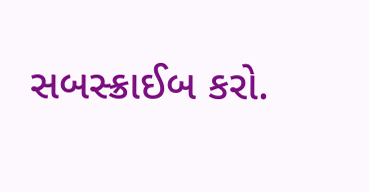સબસ્ક્રાઈબ કરો.